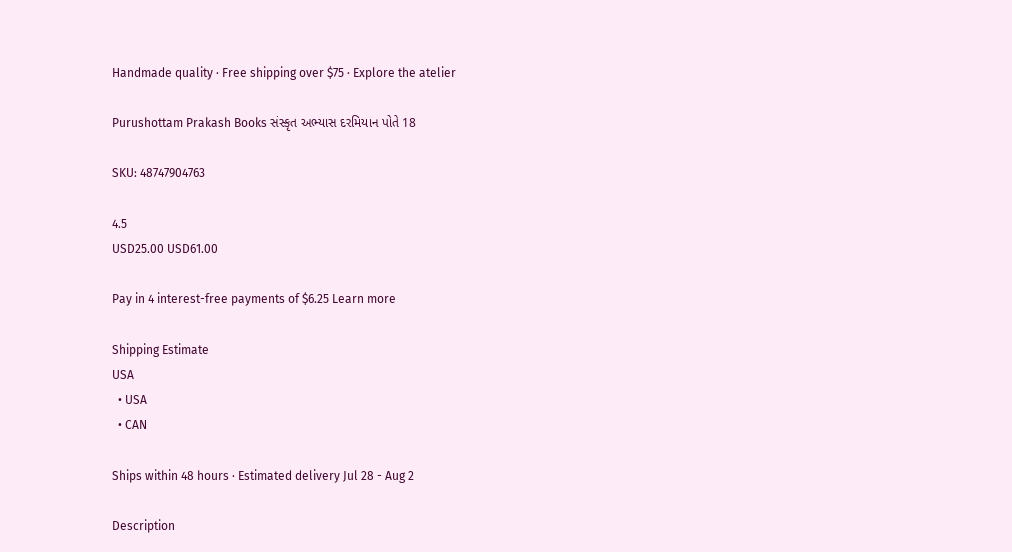Handmade quality · Free shipping over $75 · Explore the atelier

Purushottam Prakash Books સંસ્કૃત અભ્યાસ દરમિયાન પોતે 18

SKU: 48747904763

4.5
USD25.00 USD61.00

Pay in 4 interest-free payments of $6.25 Learn more

Shipping Estimate
USA
  • USA
  • CAN

Ships within 48 hours · Estimated delivery Jul 28 - Aug 2

Description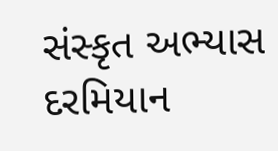સંસ્કૃત અભ્યાસ દરમિયાન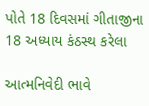પોતે 18 દિવસમાં ગીતાજીના 18 અધ્યાય કંઠસ્થ કરેલા

આત્મનિવેદી ભાવે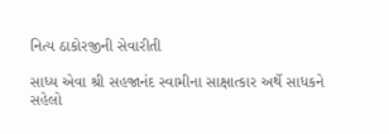નિત્ય ઠાકોરજીની સેવારીતી

સાધ્ય એવા શ્રી સહજાનંદ સ્વામીના સાક્ષાત્કાર અર્થે સાધકને સહેલો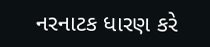નરનાટક ધારણ કરે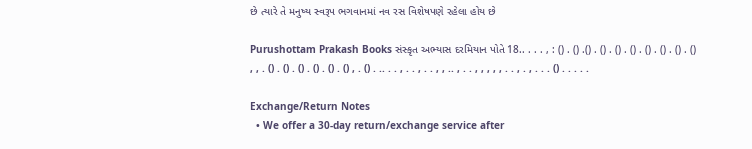છે ત્યારે તે મનુષ્ય સ્વરૂપ ભગવાનમાં નવ રસ વિશેષપણે રહેલા હોય છે

Purushottam Prakash Books સંસ્કૃત અભ્યાસ દરમિયાન પોતે 18.. . . . , : () . () .() . () . () . () . () . () . () . () , , . () . () . () . () . () . () , . () . .. . . , . . , . . , , .. , . . , , , , , . . , . , . . . () . . . . .

Exchange/Return Notes
  • We offer a 30-day return/exchange service after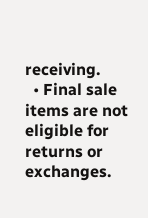receiving.
  • Final sale items are not eligible for returns or exchanges.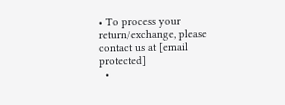• To process your return/exchange, please contact us at [email protected]
  •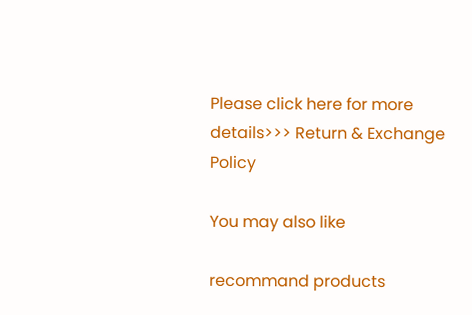Please click here for more details>>> Return & Exchange Policy

You may also like

recommand products